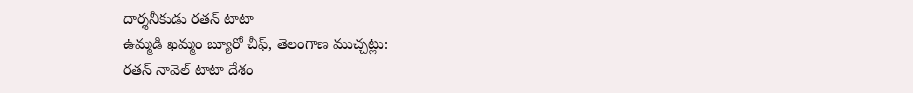దార్శనీకుడు రతన్ టాటా
ఉమ్మడి ఖమ్మం బ్యూరో చీఫ్, తెలంగాణ ముచ్చట్లు:
రతన్ నావెల్ టాటా దేశం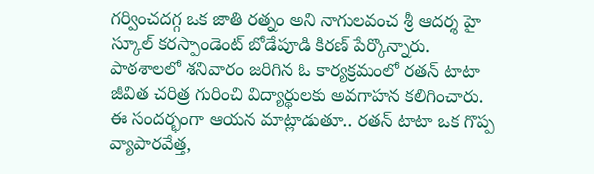గర్వించదగ్గ ఒక జాతి రత్నం అని నాగులవంచ శ్రీ ఆదర్శ హై స్కూల్ కరస్పాండెంట్ బోడేపూడి కిరణ్ పేర్కొన్నారు. పాఠశాలలో శనివారం జరిగిన ఓ కార్యక్రమంలో రతన్ టాటా జీవిత చరిత్ర గురించి విద్యార్థులకు అవగాహన కలిగించారు. ఈ సందర్భంగా ఆయన మాట్లాడుతూ.. రతన్ టాటా ఒక గొప్ప వ్యాపారవేత్త,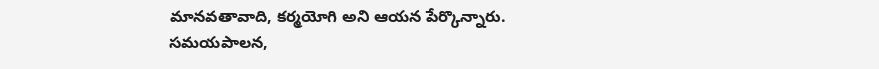మానవతావాది, కర్మయోగి అని ఆయన పేర్కొన్నారు. సమయపాలన,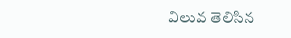విలువ తెలిసిన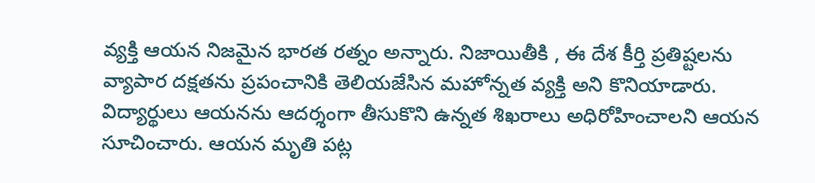వ్యక్తి ఆయన నిజమైన భారత రత్నం అన్నారు. నిజాయితీకి , ఈ దేశ కీర్తి ప్రతిష్టలను వ్యాపార దక్షతను ప్రపంచానికి తెలియజేసిన మహోన్నత వ్యక్తి అని కొనియాడారు. విద్యార్థులు ఆయనను ఆదర్శంగా తీసుకొని ఉన్నత శిఖరాలు అధిరోహించాలని ఆయన సూచించారు. ఆయన మృతి పట్ల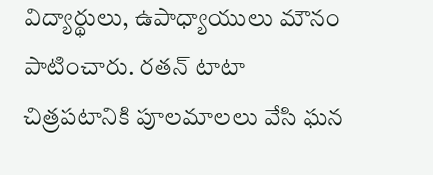విద్యార్థులు, ఉపాధ్యాయులు మౌనం పాటించారు. రతన్ టాటా చిత్రపటానికి పూలమాలలు వేసి ఘన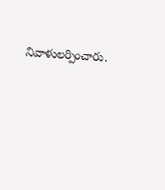నివాళులర్పించారు.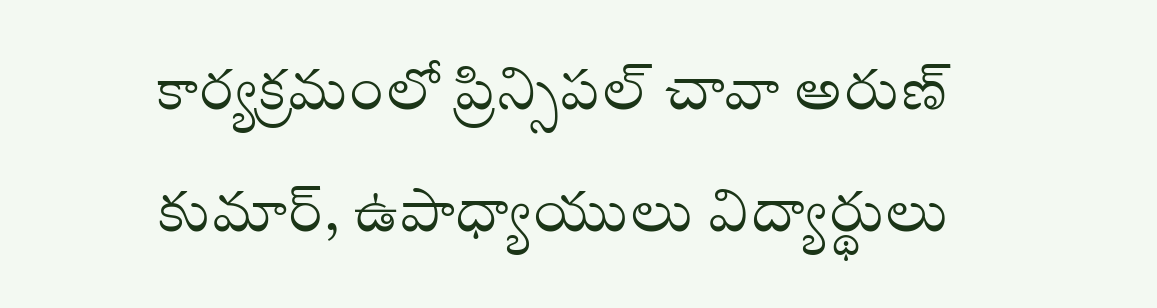కార్యక్రమంలో ప్రిన్సిపల్ చావా అరుణ్ కుమార్, ఉపాధ్యాయులు విద్యార్థులు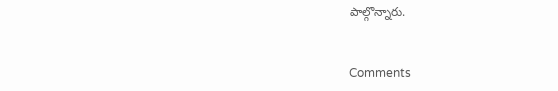పాల్గొన్నారు.


Comments